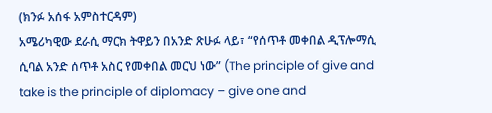(ክንፉ አሰፋ አምስተርዳም)
አሜሪካዊው ደራሲ ማርክ ትዋይን በአንድ ጽሁፉ ላይ፣ “የሰጥቶ መቀበል ዲፕሎማሲ ሲባል አንድ ሰጥቶ አስር የመቀበል መርህ ነው” (The principle of give and take is the principle of diplomacy – give one and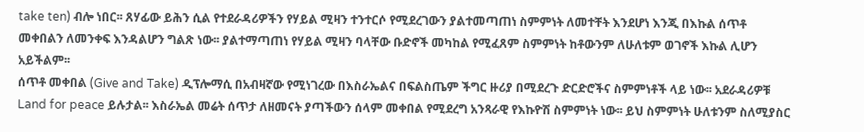take ten) ብሎ ነበር፡፡ ጸሃፊው ይሕን ሲል የተደራዳሪዎችን የሃይል ሚዛን ተንተርሶ የሚደረገውን ያልተመጣጠነ ስምምነት ለመተቸት እንደሆነ እንጂ በእኩል ሰጥቶ መቀበልን ለመንቀፍ እንዳልሆን ግልጽ ነው፡፡ ያልተማጣጠነ የሃይል ሚዛን ባላቸው ቡድኖች መካከል የሚፈጸም ስምምነት ከቶውንም ለሁለቱም ወገኖች እኩል ሊሆን አይችልም፡፡
ሰጥቶ መቀበል (Give and Take) ዲፕሎማሲ በአብዛኛው የሚነገረው በእስራኤልና በፍልስጤም ችግር ዙሪያ በሚደረጉ ድርድሮችና ስምምነቶች ላይ ነው፡፡ አደራዳሪዎቹ Land for peace ይሉታል፡፡ እስራኤል መሬት ሰጥታ ለዘመናት ያጣችውን ሰላም መቀበል የሚደረግ አንጻራዊ የእኩዮሽ ስምምነት ነው፡፡ ይህ ስምምነት ሁለቱንም ስለሚያስር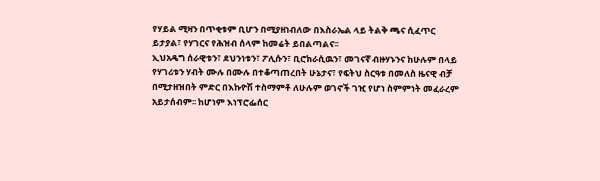የሃይል ሚዛን በጥቂቱም ቢሆን በሚያዘነብለው በእስራኤል ላይ ትልቅ ጫና ሲፈጥር ይታያል፣ የሃገርና የሕዝብ ሰላም ከመሬት ይበልጣልና፡፡
ኢህአዴግ ሰራዊቱን፣ ደህንነቱን፣ ፖሊሱን፣ ቢሮክራሲዉን፣ መገናኛ ብዙሃኑንና ከሁሉም በላይ የሃገሪቱን ሃብት ሙሉ በሙሉ በተቆጣጠረበት ሁኔታና፣ የፍትህ ስርዓቱ በመለስ ዜናዊ ብቻ በሚታዘዝበት ምድር በእኩዮሽ ተስማምቶ ለሁሉም ወገኖች ገዢ የሆነ ስምምነት መፈራረም አይታሰብም፡፡ ከሆነም እነፕሮፌሰር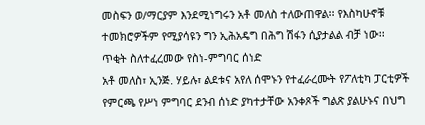መስፍን ወ/ማርያም እንደሚነግሩን አቶ መለስ ተለውጠዋል፡፡ የእስካሁኖቹ ተመክሮዎችም የሚያሳዩን ግን ኢሕአዴግ በሕግ ሽፋን ሲያታልል ብቻ ነው፡፡
ጥቂት ስለተፈረመው የስነ-ምግባር ሰነድ
አቶ መለስ፣ ኢንጅ. ሃይሉ፣ ልደቱና አየለ ሰሞኑን የተፈራረሙት የፖለቲካ ፓርቲዎች የምርጫ የሥነ ምግባር ደንብ ሰነድ ያካተታቸው አንቀጾች ግልጽ ያልሁኑና በህግ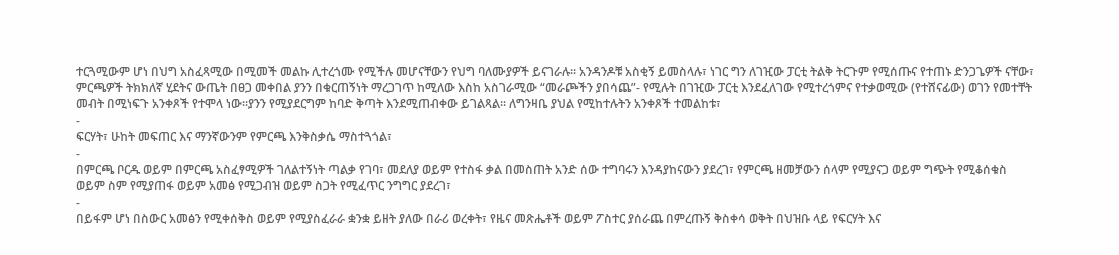ተርጓሚውም ሆነ በህግ አስፈጻሚው በሚመች መልኩ ሊተረጎሙ የሚችሉ መሆናቸውን የህግ ባለሙያዎች ይናገራሉ፡፡ አንዳንዶቹ አስቂኝ ይመስላሉ፣ ነገር ግን ለገዢው ፓርቲ ትልቅ ትርጉም የሚሰጡና የተጠኑ ድንጋጌዎች ናቸው፣ ምርጫዎች ትክክለኛ ሂደትና ውጤት በፀጋ መቀበል ያንን በቁርጠኝነት ማረጋገጥ ከሚለው እስከ አስገራሚው “መራጮችን ያበሳጨ”- የሚሉት በገዢው ፓርቲ እንደፈለገው የሚተረጎምና የተቃወሚው (የተሸናፊው) ወገን የመተቸት መብት በሚነፍጉ አንቀጾች የተሞላ ነው፡፡ያንን የሚያደርግም ከባድ ቅጣት እንደሚጠብቀው ይገልጻል፡፡ ለግንዛቤ ያህል የሚከተሉትን አንቀጾች ተመልከቱ፣
-
ፍርሃት፣ ሁከት መፍጠር እና ማንኛውንም የምርጫ እንቅስቃሴ ማስተጓጎል፣
-
በምርጫ ቦርዱ ወይም በምርጫ አስፈፃሚዎች ገለልተኝነት ጣልቃ የገባ፣ መደለያ ወይም የተስፋ ቃል በመስጠት አንድ ሰው ተግባሩን እንዳያከናውን ያደረገ፣ የምርጫ ዘመቻውን ሰላም የሚያናጋ ወይም ግጭት የሚቆሰቁስ ወይም ስም የሚያጠፋ ወይም አመፅ የሚጋብዝ ወይም ስጋት የሚፈጥር ንግግር ያደረገ፣
-
በይፋም ሆነ በስውር አመፅን የሚቀሰቅስ ወይም የሚያስፈራራ ቋንቋ ይዘት ያለው በራሪ ወረቀት፣ የዜና መጽሔቶች ወይም ፖስተር ያሰራጨ በምረጡኝ ቅስቀሳ ወቅት በህዝቡ ላይ የፍርሃት እና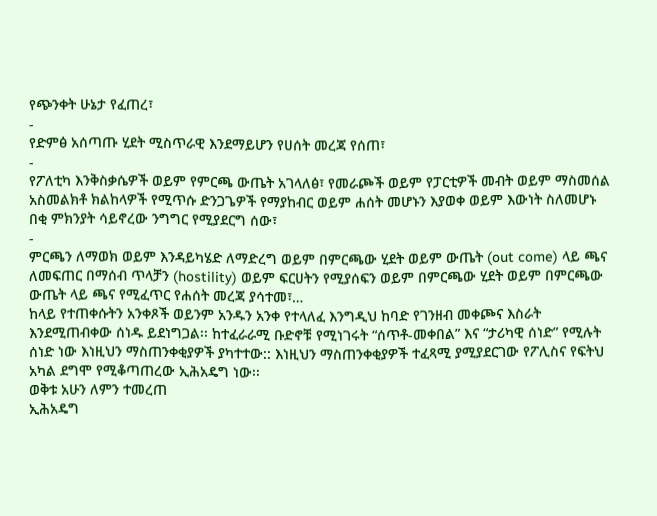የጭንቀት ሁኔታ የፈጠረ፣
-
የድምፅ አሰጣጡ ሂደት ሚስጥራዊ እንደማይሆን የሀሰት መረጃ የሰጠ፣
-
የፖለቲካ እንቅስቃሴዎች ወይም የምርጫ ውጤት አገላለፅ፣ የመራጮች ወይም የፓርቲዎች መብት ወይም ማስመሰል አስመልክቶ ክልከላዎች የሚጥሱ ድንጋጌዎች የማያከብር ወይም ሐሰት መሆኑን እያወቀ ወይም እውነት ስለመሆኑ በቂ ምክንያት ሳይኖረው ንግግር የሚያደርግ ሰው፣
-
ምርጫን ለማወክ ወይም እንዳይካሄድ ለማድረግ ወይም በምርጫው ሂደት ወይም ውጤት (out come) ላይ ጫና ለመፍጠር በማሰብ ጥላቻን (hostility) ወይም ፍርሀትን የሚያሰፍን ወይም በምርጫው ሂደት ወይም በምርጫው ውጤት ላይ ጫና የሚፈጥር የሐሰት መረጃ ያሳተመ፣…
ከላይ የተጠቀሱትን አንቀጾች ወይንም አንዱን አንቀ የተላለፈ እንግዲህ ከባድ የገንዘብ መቀጮና እስራት እንደሚጠብቀው ሰነዱ ይደነግጋል፡፡ ከተፈራራሚ ቡድኖቹ የሚነገሩት “ሰጥቶ-መቀበል” እና “ታሪካዊ ሰነድ” የሚሉት ሰነድ ነው እነዚህን ማስጠንቀቂያዎች ያካተተው:: እነዚህን ማስጠንቀቂያዎች ተፈጻሚ ያሚያደርገው የፖሊስና የፍትህ አካል ደግሞ የሚቆጣጠረው ኢሕአዴግ ነው፡፡
ወቅቱ አሁን ለምን ተመረጠ
ኢሕአዴግ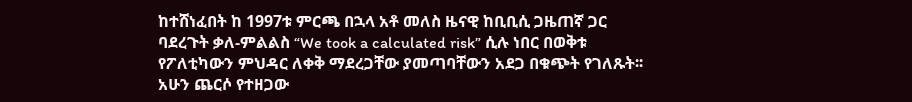ከተሸነፈበት ከ 1997ቱ ምርጫ በኋላ አቶ መለስ ዜናዊ ከቢቢሲ ጋዜጠኛ ጋር ባደረጉት ቃለ-ምልልስ “We took a calculated risk” ሲሉ ነበር በወቅቱ የፖለቲካውን ምህዳር ለቀቅ ማደረጋቸው ያመጣባቸውን አደጋ በቁጭት የገለጹት፡፡ አሁን ጨርሶ የተዘጋው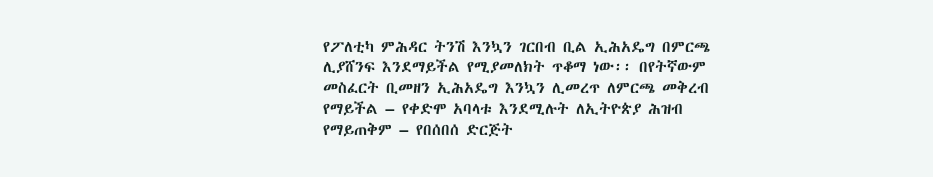የፖለቲካ ምሕዳር ትንሽ እንኳን ገርበብ ቢል ኢሕአዴግ በምርጫ ሊያሸንፍ እንደማይችል የሚያመለክት ጥቆማ ነው፡፡ በየትኛውም መስፈርት ቢመዘን ኢሕአዴግ እንኳን ሊመረጥ ለምርጫ መቅረብ የማይችል – የቀድሞ አባላቱ እንደሚሉት ለኢትዮጵያ ሕዝብ የማይጠቅም – የበሰበሰ ድርጅት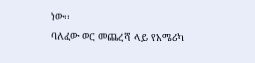ነው፡፡
ባለፈው ወር መጨረሻ ላይ የአሜሪካ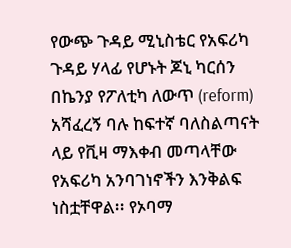የውጭ ጉዳይ ሚኒስቴር የአፍሪካ ጉዳይ ሃላፊ የሆኑት ጆኒ ካርሰን በኬንያ የፖለቲካ ለውጥ (reform) አሻፈረኝ ባሉ ከፍተኛ ባለስልጣናት ላይ የቪዛ ማእቀብ መጣላቸው የአፍሪካ አንባገነኖችን እንቅልፍ ነስቷቸዋል፡፡ የኦባማ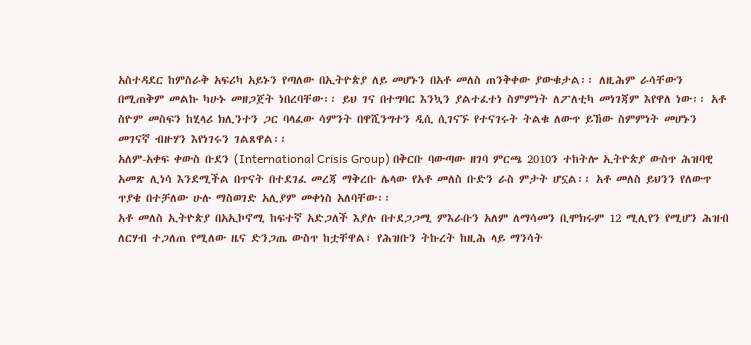አስተዳደር ከምስራቅ አፍሪካ አይኑን የጣለው በኢትዮጵያ ለይ መሆኑን በአቶ መለስ ጠንቅቀው ያውቁታል፡፡ ለዚሕም ራሳቸውን በሚጠቅም መልኩ ካሁኑ መዘጋጀት ነበረባቸው፡፡ ይህ ገና በተግባር እንኳን ያልተፈተነ ስምምነት ለፖለቲካ መነገጃም እየዋለ ነው፡፡ አቶ ስዮም መስፍን ከሂላሪ ክሊንተን ጋር ባላፈው ሳምንት በዋሺንግተን ዲሲ ሲገናኙ የተናገሩት ትልቁ ለውጥ ይኸው ስምምነት መሆኑን መገናኛ ብዙሃን እየነገሩን ገልጸዋል፡፡
አለም-አቀፍ ቀውስ ቡደን (International Crisis Group) በቅርቡ ባውጣው ዘገባ ምርጫ 2010ን ተከትሎ ኢትዮጵያ ውስጥ ሕዝባዊ አመጽ ሊነሳ እንደሚችል በጥናት በተደገፈ መረጃ ማቅረቡ ሌላው የአቶ መለስ ቡድን ራስ ምታት ሆኗል፡፡ አቶ መለስ ይህንን የለውጥ ጥያቄ በተቻለው ሁሉ ማስወገድ አሊያም መቀነስ አለባቸው፡፡
አቶ መለስ ኢትዮጵያ በአኢኮኖሚ ከፍተኛ አድጋለች እያሉ በተደጋጋሚ ምእራቡን አለም ለማሳመን ቢሞክሩም 12 ሚሊየን የሚሆን ሕዝብ ለርሃብ ተጋለጠ የሚለው ዜና ድንጋጤ ውስጥ ከቷቸዋል፣ የሕዝቡን ትኩረት ከዚሕ ላይ ማንሳት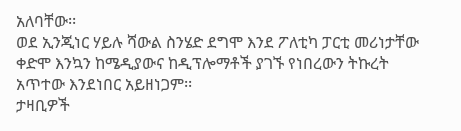አለባቸው፡፡
ወደ ኢንጂነር ሃይሉ ሻውል ስንሄድ ደግሞ እንደ ፖለቲካ ፓርቲ መሪነታቸው ቀድሞ እንኳን ከሜዲያውና ከዲፕሎማቶች ያገኙ የነበረውን ትኩረት አጥተው እንደነበር አይዘነጋም፡፡
ታዛቢዎች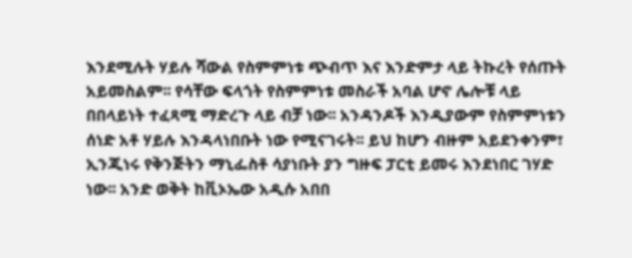እንደሚሉት ሃይሉ ሻውል የስምምነቱ ጭብጥ እና እንድምታ ላይ ትኩረት የሰጡት አይመስልም፡፡ የሳቸው ፍላጎት የስምምነቱ መስራች አባል ሆኖ ሌሎቹ ላይ በበላይነት ተፈጻሚ ማድረጉ ላይ ብቻ ነው፡፡ አንዳንዶች እንዲያውም የስምምነቱን ሰነድ አቶ ሃይሉ እንዳላነበቡት ነው የሚናገሩት፡፡ ይህ ከሆን ብዙም አይደንቀንም፣ ኢንጂነሩ የቅንጅትን ማኒፌስቶ ሳያነቡት ያን ግዙፍ ፓርቲ ይመሩ እንደነበር ገሃድ ነው፡፡ አንድ ወቅት ከቪኦኤው አዲሱ አበበ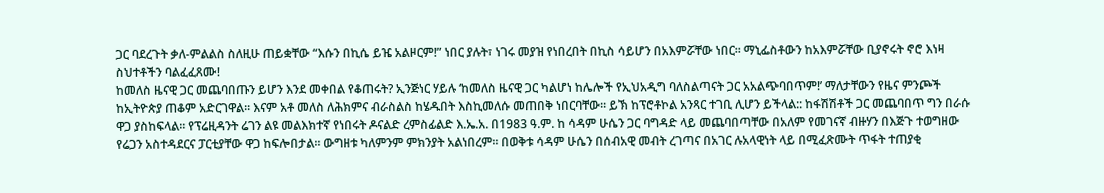ጋር ባደረጉት ቃለ-ምልልስ ስለዚሁ ጠይቋቸው “እሱን በኪሴ ይዤ አልዞርም!” ነበር ያሉት፣ ነገሩ መያዝ የነበረበት በኪስ ሳይሆን በአእምሯቸው ነበር፡፡ ማኒፌስቶውን ከአእምሯቸው ቢያኖሩት ኖሮ እነዛ ስህተቶችን ባልፈፈጸሙ!
ከመለስ ዜናዊ ጋር መጨባበጡን ይሆን እንደ መቀበል የቆጠሩት? ኢንጅነር ሃይሉ ‘ከመለስ ዜናዊ ጋር ካልሆነ ከሌሎች የኢህአዲግ ባለስልጣናት ጋር አአልጭባበጥም!’ ማለታቸውን የዜና ምንጮች ከኢትዮጵያ ጠቆም አድርገዋል፡፡ እናም አቶ መለስ ለሕክምና ብራስልስ ከሄዱበት እስኪመለሱ መጠበቅ ነበርባቸው፡፡ ይኽ ከፕሮቶኮል አንጻር ተገቢ ሊሆን ይችላል:: ከፋሽሽቶች ጋር መጨባበጥ ግን በራሱ ዋጋ ያስከፍላል፡፡ የፕሬዚዳንት ሬገን ልዩ መልእክተኛ የነበሩት ዶናልድ ረምስፊልድ እ.ኤ.አ. በ1983 ዓ.ም. ከ ሳዳም ሁሴን ጋር ባግዳድ ላይ መጨባበጣቸው በአለም የመገናኛ ብዙሃን በእጅጉ ተወግዘው የሬጋን አስተዳደርና ፓርቲያቸው ዋጋ ከፍሎበታል፡፡ ውግዘቱ ካለምንም ምክንያት አልነበረም፡፡ በወቅቱ ሳዳም ሁሴን በሰብአዊ መብት ረገጣና በአገር ሉአላዊነት ላይ በሚፈጽሙት ጥፋት ተጠያቂ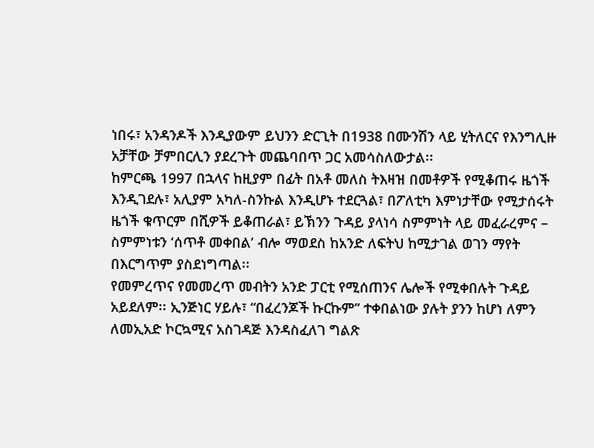ነበሩ፣ አንዳንዶች እንዲያውም ይህንን ድርጊት በ1938 በሙንሽን ላይ ሂትለርና የእንግሊዙ አቻቸው ቻምበርሊን ያደረጉት መጨባበጥ ጋር አመሳስለውታል፡፡
ከምርጫ 1997 በኋላና ከዚያም በፊት በአቶ መለስ ትእዛዝ በመቶዎች የሚቆጠሩ ዜጎች እንዲገደሉ፣ አሊያም አካለ-ስንኩል እንዲሆኑ ተደርጓል፣ በፖለቲካ እምነታቸው የሚታሰሩት ዜጎች ቁጥርም በሺዎች ይቆጠራል፣ ይኽንን ጉዳይ ያላነሳ ስምምነት ላይ መፈራረምና – ስምምነቱን ‘ሰጥቶ መቀበል’ ብሎ ማወደስ ከአንድ ለፍትህ ከሚታገል ወገን ማየት በእርግጥም ያስደነግጣል፡፡
የመምረጥና የመመረጥ መብትን አንድ ፓርቲ የሚሰጠንና ሌሎች የሚቀበሉት ጉዳይ አይደለም፡፡ ኢንጅነር ሃይሉ፣ “በፈረንጆች ኩርኩም” ተቀበልነው ያሉት ያንን ከሆነ ለምን ለመኢአድ ኮርኳሚና አስገዳጅ እንዳስፈለገ ግልጽ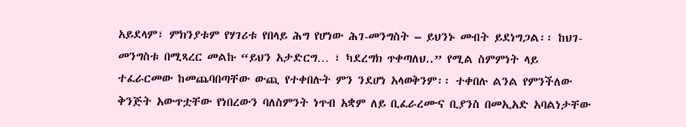አይደላም፣ ምክንያቱም የሃገሪቱ የበላይ ሕግ የሆነው ሕገ-መንግስት – ይህንኑ መብት ይደነግጋል፡፡ ከህገ-መንግስቱ በሚጻረር መልኩ “ይህን አታድርግ… ፣ ካደረግክ ጥቀጣለህ..” የሚል ስምምነት ላይ ተፈራርመው ከመጨባበጣቸው ውጪ የተቀበሉት ምን ንደሆነ አላወቅንም፡፡ ተቀበሉ ልንል የምንችለው ቅንጅት አውጥቷቸው የነበረውን ባለስምንት ነጥብ አቋም ለይ ቢፈራረሙና ቢያንስ በመኢአድ አባልነታቸው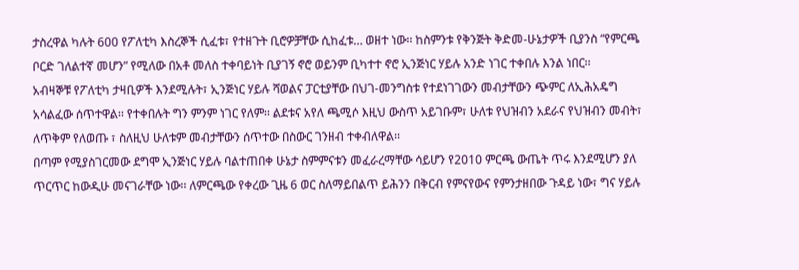ታስረዋል ካሉት 600 የፖለቲካ እስረኞች ሲፈቱ፣ የተዘጉት ቢሮዎቻቸው ሲከፈቱ… ወዘተ ነው፡፡ ከስምንቱ የቅንጅት ቅድመ-ሁኔታዎች ቢያንስ “የምርጫ ቦርድ ገለልተኛ መሆን” የሚለው በአቶ መለስ ተቀባይነት ቢያገኝ ኖሮ ወይንም ቢካተተ ኖሮ ኢንጅነር ሃይሉ አንድ ነገር ተቀበሉ እንል ነበር፡፡
አብዛኞቹ የፖለቲካ ታዛቢዎች እንደሚሉት፣ ኢንጅነር ሃይሉ ሻወልና ፓርቲያቸው በህገ-መንግስቱ የተደነገገውን መብታቸውን ጭምር ለኢሕአዴግ አሳልፈው ሰጥተዋል፡፡ የተቀበሉት ግን ምንም ነገር የለም፡፡ ልደቱና አየለ ጫሚሶ እዚህ ውስጥ አይገቡም፣ ሁለቱ የህዝብን አደራና የህዝብን መብት፣ ለጥቅም የለወጡ ፣ ስለዚህ ሁለቱም መብታቸውን ሰጥተው በስውር ገንዘብ ተቀብለዋል፡፡
በጣም የሚያስገርመው ደግሞ ኢንጅነር ሃይሉ ባልተጠበቀ ሁኔታ ስምምናቱን መፈራረማቸው ሳይሆን የ2010 ምርጫ ውጤት ጥሩ እንደሚሆን ያለ ጥርጥር ከውዲሁ መናገራቸው ነው፡፡ ለምርጫው የቀረው ጊዜ 6 ወር ስለማይበልጥ ይሕንን በቅርብ የምናየውና የምንታዘበው ጉዳይ ነው፣ ግና ሃይሉ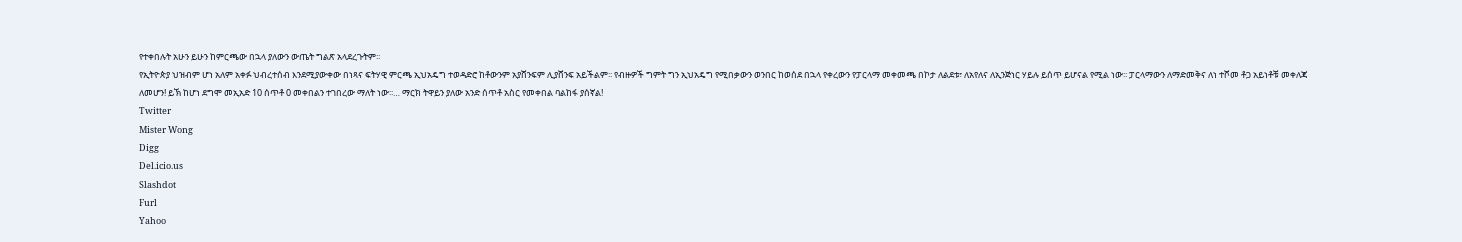የተቀበሉት አሁን ይሁን ከምርጫው በኋላ ያለውን ውጤት ግልጽ አላደረጉትም፡፡
የኢትዮጵያ ህዝብም ሆነ አለም አቀፉ ህብረተሰብ እንደሚያውቀው በነጻና ፍትሃዊ ምርጫ ኢህአዴግ ተወዳድሮ ከቶውንም አያሸንፍም ሊያሸንፍ አይችልም፡፡ የብዙዎች ግምት ግን ኢህአዴግ የሚበቃውን ወንበር ከወሰደ በኋላ የቀረውን የፓርላማ መቀመጫ በኮታ ለልደቱ፣ ለአየለና ለኢንጅነር ሃይሉ ይሰጥ ይሆናል የሚል ነው፡፡ ፓርላማውን ለማድመቅና ለነ ተሾመ ቶጋ አይነቶቹ መቀለጃ ለመሆን! ይኽ ከሆነ ደግሞ መኢአድ 10 ሰጥቶ 0 መቀበልን ተገበረው ማለት ነው፡፡… ማርክ ትዋይን ያለው አንድ ሰጥቶ አስር የመቀበል ባልከፋ ያሰኛል!
Twitter
Mister Wong
Digg
Del.icio.us
Slashdot
Furl
Yahoo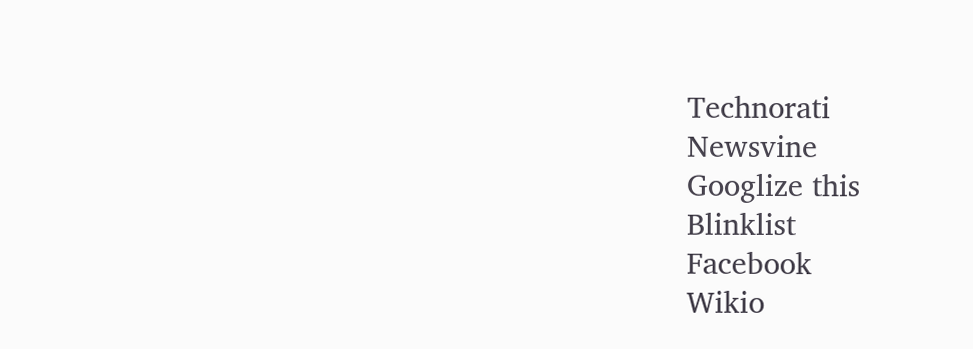Technorati
Newsvine
Googlize this
Blinklist
Facebook
Wikio